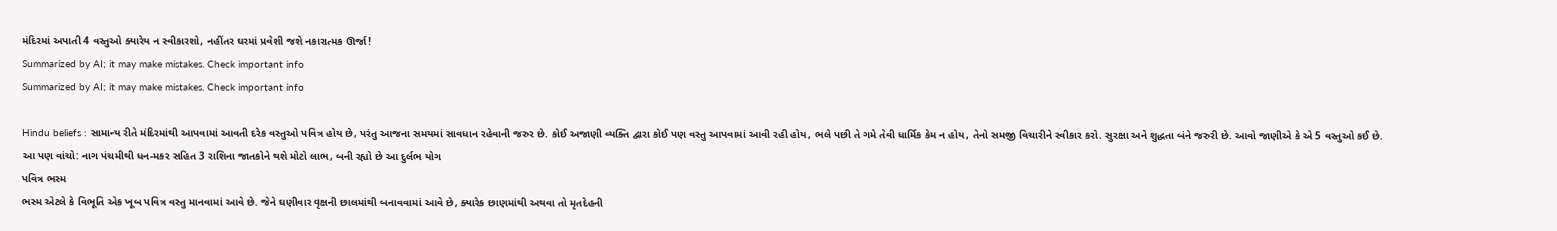મંદિરમાં અપાતી 4 વસ્તુઓ ક્યારેય ન સ્વીકારશો, નહીંતર ઘરમાં પ્રવેશી જશે નકારાત્મક ઊર્જા!
Summarized by AI; it may make mistakes. Check important info
Summarized by AI; it may make mistakes. Check important info

Hindu beliefs : સામાન્ય રીતે મંદિરમાંથી આપવામાં આવતી દરેક વસ્તુઓ પવિત્ર હોય છે, પરંતુ આજના સમયમાં સાવધાન રહેવાની જરુર છે. કોઈ અજાણી વ્યક્તિ દ્વારા કોઈ પણ વસ્તુ આપવામાં આવી રહી હોય, ભલે પછી તે ગમે તેવી ધાર્મિક કેમ ન હોય, તેનો સમજી વિચારીને સ્વીકાર કરો. સુરક્ષા અને શુદ્ધતા બંને જરુરી છે. આવો જાણીએ કે એ 5 વસ્તુઓ કઈ છે.
આ પણ વાંચો: નાગ પંચમીથી ધન-મકર સહિત 3 રાશિના જાતકોને થશે મોટો લાભ, બની રહ્યો છે આ દુર્લભ યોગ
પવિત્ર ભસ્મ
ભસ્મ એટલે કે વિભૂતિ એક ખૂબ પવિત્ર વસ્તુ માનવામાં આવે છે. જેને ઘણીવાર વૃક્ષની છાલમાંથી બનાવવામાં આવે છે, ક્યારેક છાણમાંથી અથવા તો મૃતદેહની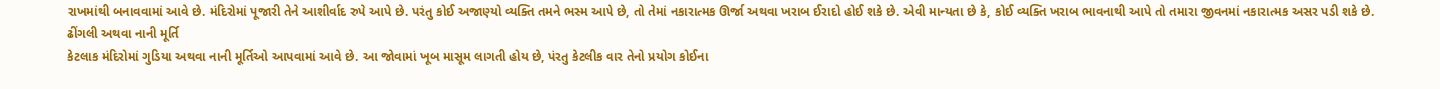રાખમાંથી બનાવવામાં આવે છે. મંદિરોમાં પૂજારી તેને આશીર્વાદ રુપે આપે છે. પરંતુ કોઈ અજાણ્યો વ્યક્તિ તમને ભસ્મ આપે છે, તો તેમાં નકારાત્મક ઊર્જા અથવા ખરાબ ઈરાદો હોઈ શકે છે. એવી માન્યતા છે કે, કોઈ વ્યક્તિ ખરાબ ભાવનાથી આપે તો તમારા જીવનમાં નકારાત્મક અસર પડી શકે છે.
ઢીંગલી અથવા નાની મૂર્તિ
કેટલાક મંદિરોમાં ગુડિયા અથવા નાની મૂર્તિઓ આપવામાં આવે છે. આ જોવામાં ખૂબ માસૂમ લાગતી હોય છે, પંરતુ કેટલીક વાર તેનો પ્રયોગ કોઈના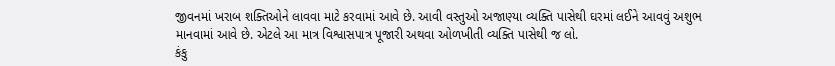જીવનમાં ખરાબ શક્તિઓને લાવવા માટે કરવામાં આવે છે. આવી વસ્તુઓ અજાણ્યા વ્યક્તિ પાસેથી ઘરમાં લઈને આવવું અશુભ માનવામાં આવે છે. એટલે આ માત્ર વિશ્વાસપાત્ર પૂજારી અથવા ઓળખીતી વ્યક્તિ પાસેથી જ લો.
કંકુ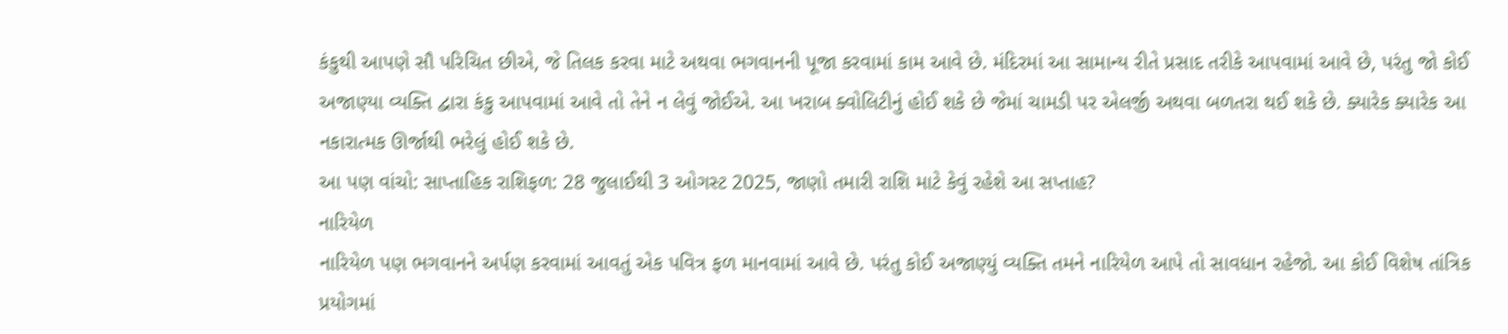કંકુથી આપણે સૌ પરિચિત છીએ, જે તિલક કરવા માટે અથવા ભગવાનની પૂજા કરવામાં કામ આવે છે. મંદિરમાં આ સામાન્ય રીતે પ્રસાદ તરીકે આપવામાં આવે છે, પરંતુ જો કોઈ અજાણ્યા વ્યક્તિ દ્વારા કંકુ આપવામાં આવે તો તેને ન લેવું જોઈએ. આ ખરાબ ક્વોલિટીનું હોઈ શકે છે જેમાં ચામડી પર એલર્જી અથવા બળતરા થઈ શકે છે. ક્યારેક ક્યારેક આ નકારાત્મક ઊર્જાથી ભરેલું હોઈ શકે છે.
આ પણ વાંચો: સાપ્તાહિક રાશિફળ: 28 જુલાઈથી 3 ઓગસ્ટ 2025, જાણો તમારી રાશિ માટે કેવું રહેશે આ સપ્તાહ?
નારિયેળ
નારિયેળ પણ ભગવાનને અર્પણ કરવામાં આવતું એક પવિત્ર ફળ માનવામાં આવે છે. પરંતુ કોઈ અજાણ્યું વ્યક્તિ તમને નારિયેળ આપે તો સાવધાન રહેજો. આ કોઈ વિશેષ તાંત્રિક પ્રયોગમાં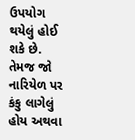ઉપયોગ થયેલું હોઈ શકે છે. તેમજ જો નારિયેળ પર કંકુ લાગેલું હોય અથવા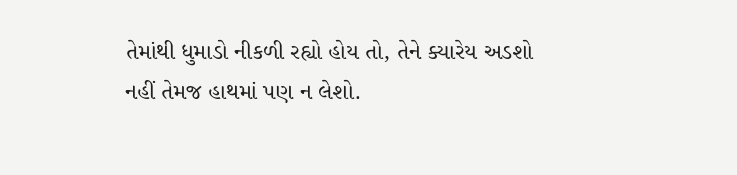તેમાંથી ધુમાડો નીકળી રહ્યો હોય તો, તેને ક્યારેય અડશો નહીં તેમજ હાથમાં પણ ન લેશો.